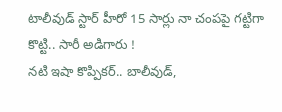టాలీవుడ్ స్టార్ హీరో 15 సార్లు నా చంపపై గట్టిగా కొట్టి.. సారీ అడిగారు !
నటి ఇషా కొప్పికర్.. బాలీవుడ్,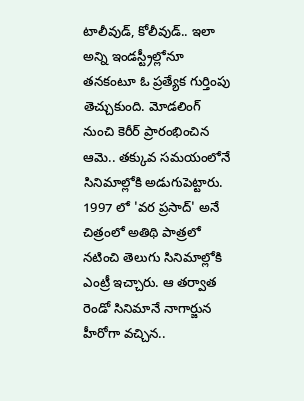టాలీవుడ్, కోలీవుడ్.. ఇలా అన్ని ఇండస్ట్రీల్లోనూ తనకంటూ ఓ ప్రత్యేక గుర్తింపు తెచ్చుకుంది. మోడలింగ్ నుంచి కెరీర్ ప్రారంభించిన ఆమె.. తక్కువ సమయంలోనే సినిమాల్లోకి అడుగుపెట్టారు. 1997 లో 'వర ప్రసాద్' అనే చిత్రంలో అతిథి పాత్రలో నటించి తెలుగు సినిమాల్లోకి ఎంట్రీ ఇచ్చారు. ఆ తర్వాత రెండో సినిమానే నాగార్జున హీరోగా వచ్చిన..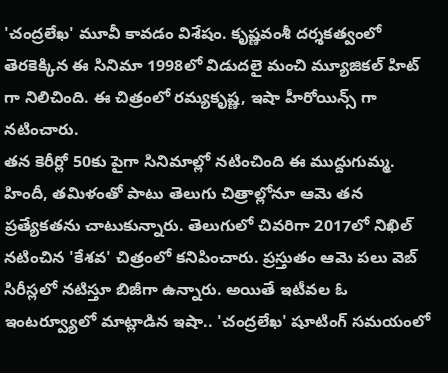'చంద్రలేఖ' మూవీ కావడం విశేషం. కృష్ణవంశీ దర్శకత్వంలో తెరకెక్కిన ఈ సినిమా 1998లో విడుదలై మంచి మ్యూజికల్ హిట్ గా నిలిచింది. ఈ చిత్రంలో రమ్యకృష్ణ, ఇషా హీరోయిన్స్ గా నటించారు.
తన కెరీర్లో 50కు పైగా సినిమాల్లో నటించింది ఈ ముద్దుగుమ్మ. హిందీ, తమిళంతో పాటు తెలుగు చిత్రాల్లోనూ ఆమె తన ప్రత్యేకతను చాటుకున్నారు. తెలుగులో చివరిగా 2017లో నిఖిల్ నటించిన 'కేశవ' చిత్రంలో కనిపించారు. ప్రస్తుతం ఆమె పలు వెబ్ సిరీస్లలో నటిస్తూ బిజీగా ఉన్నారు. అయితే ఇటీవల ఓ ఇంటర్వ్యూలో మాట్లాడిన ఇషా.. 'చంద్రలేఖ' షూటింగ్ సమయంలో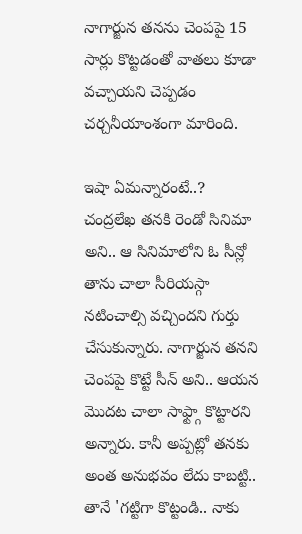నాగార్జున తనను చెంపపై 15 సార్లు కొట్టడంతో వాతలు కూడా వచ్చాయని చెప్పడం చర్చనీయాంశంగా మారింది.

ఇషా ఏమన్నారంటే..?
చంద్రలేఖ తనకి రెండో సినిమా అని.. ఆ సినిమాలోని ఓ సీన్లో తాను చాలా సీరియస్గా నటించాల్సి వచ్చిందని గుర్తు చేసుకున్నారు. నాగార్జున తనని చెంపపై కొట్టే సీన్ అని.. ఆయన మొదట చాలా సాఫ్ట్గా కొట్టారని అన్నారు. కానీ అప్పట్లో తనకు అంత అనుభవం లేదు కాబట్టి.. తానే 'గట్టిగా కొట్టండి.. నాకు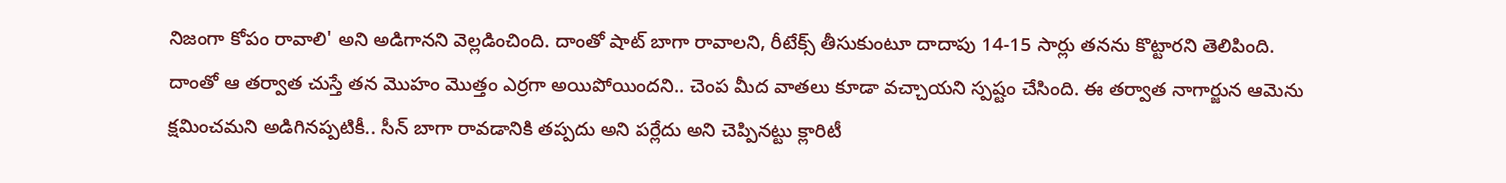నిజంగా కోపం రావాలి' అని అడిగానని వెల్లడించింది. దాంతో షాట్ బాగా రావాలని, రీటేక్స్ తీసుకుంటూ దాదాపు 14-15 సార్లు తనను కొట్టారని తెలిపింది.
దాంతో ఆ తర్వాత చుస్తే తన మొహం మొత్తం ఎర్రగా అయిపోయిందని.. చెంప మీద వాతలు కూడా వచ్చాయని స్పష్టం చేసింది. ఈ తర్వాత నాగార్జున ఆమెను క్షమించమని అడిగినప్పటికీ.. సీన్ బాగా రావడానికి తప్పదు అని పర్లేదు అని చెప్పినట్టు క్లారిటీ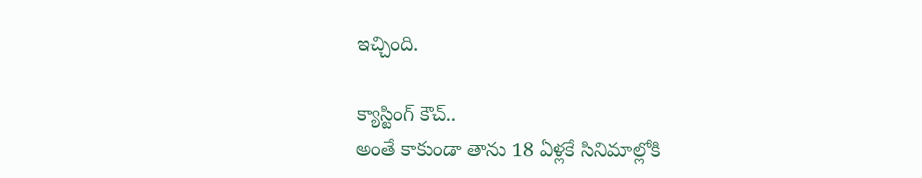ఇచ్చింది.

క్యాస్టింగ్ కౌచ్..
అంతే కాకుండా తాను 18 ఏళ్లకే సినిమాల్లోకి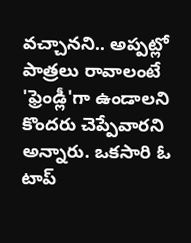వచ్చానని.. అప్పట్లో పాత్రలు రావాలంటే 'ఫ్రెండ్లీ'గా ఉండాలని కొందరు చెప్పేవారని అన్నారు. ఒకసారి ఓ టాప్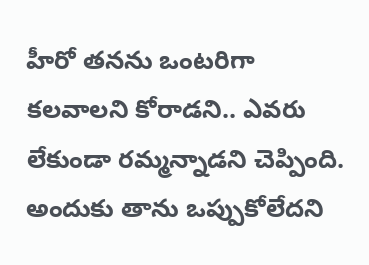హీరో తనను ఒంటరిగా కలవాలని కోరాడని.. ఎవరు లేకుండా రమ్మన్నాడని చెప్పింది. అందుకు తాను ఒప్పుకోలేదని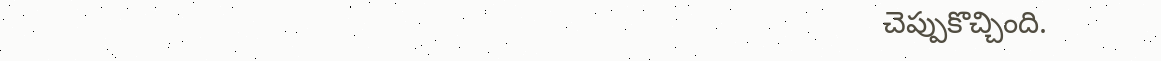చెప్పుకొచ్చింది.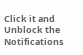Click it and Unblock the Notifications